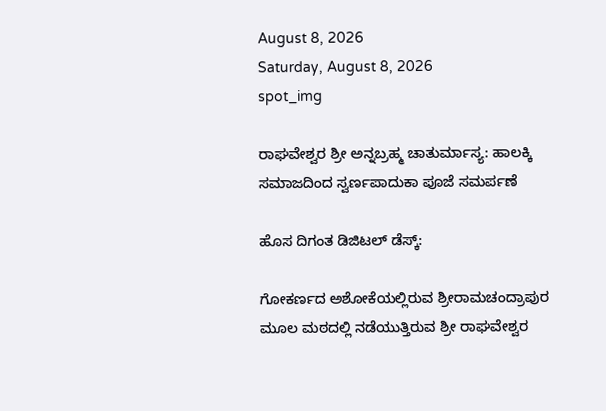August 8, 2026
Saturday, August 8, 2026
spot_img

ರಾಘವೇಶ್ವರ ಶ್ರೀ ಅನ್ನಬ್ರಹ್ಮ ಚಾತುರ್ಮಾಸ್ಯ: ಹಾಲಕ್ಕಿ ಸಮಾಜದಿಂದ ಸ್ವರ್ಣಪಾದುಕಾ ಪೂಜೆ ಸಮರ್ಪಣೆ

ಹೊಸ ದಿಗಂತ ಡಿಜಿಟಲ್ ಡೆಸ್ಕ್:

ಗೋಕರ್ಣದ ಅಶೋಕೆಯಲ್ಲಿರುವ ಶ್ರೀರಾಮಚಂದ್ರಾಪುರ ಮೂಲ ಮಠದಲ್ಲಿ ನಡೆಯುತ್ತಿರುವ ಶ್ರೀ ರಾಘವೇಶ್ವರ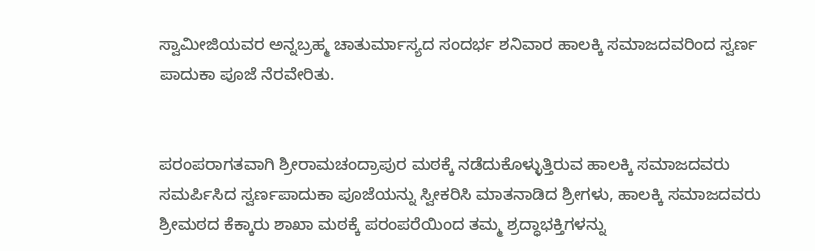ಸ್ವಾಮೀಜಿಯವರ ಅನ್ನಬ್ರಹ್ಮ ಚಾತುರ್ಮಾಸ್ಯದ ಸಂದರ್ಭ ಶನಿವಾರ ಹಾಲಕ್ಕಿ ಸಮಾಜದವರಿಂದ ಸ್ವರ್ಣ ಪಾದುಕಾ ಪೂಜೆ ನೆರವೇರಿತು.


ಪರಂಪರಾಗತವಾಗಿ ಶ್ರೀರಾಮಚಂದ್ರಾಪುರ ಮಠಕ್ಕೆ ನಡೆದುಕೊಳ್ಳುತ್ತಿರುವ ಹಾಲಕ್ಕಿ ಸಮಾಜದವರು ಸಮರ್ಪಿಸಿದ ಸ್ವರ್ಣಪಾದುಕಾ ಪೂಜೆಯನ್ನು ಸ್ವೀಕರಿಸಿ ಮಾತನಾಡಿದ ಶ್ರೀಗಳು, ಹಾಲಕ್ಕಿ ಸಮಾಜದವರು ಶ್ರೀಮಠದ ಕೆಕ್ಕಾರು ಶಾಖಾ ಮಠಕ್ಕೆ ಪರಂಪರೆಯಿಂದ ತಮ್ಮ ಶ್ರದ್ಧಾಭಕ್ತಿಗಳನ್ನು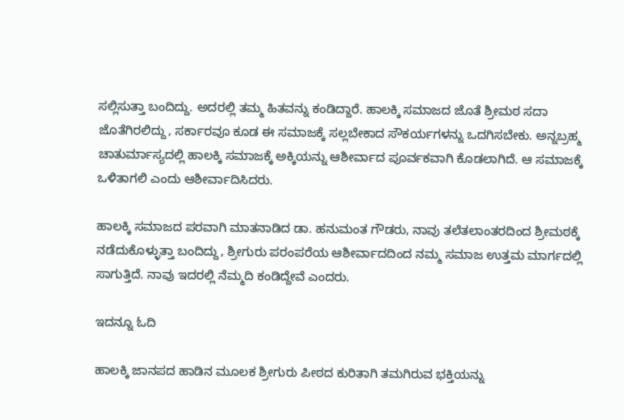ಸಲ್ಲಿಸುತ್ತಾ ಬಂದಿದ್ದು. ಅದರಲ್ಲಿ ತಮ್ಮ ಹಿತವನ್ನು ಕಂಡಿದ್ದಾರೆ. ಹಾಲಕ್ಕಿ ಸಮಾಜದ ಜೊತೆ ಶ್ರೀಮಠ ಸದಾ ಜೊತೆಗಿರಲಿದ್ದು, ಸರ್ಕಾರವೂ ಕೂಡ ಈ ಸಮಾಜಕ್ಕೆ ಸಲ್ಲಬೇಕಾದ ಸೌಕರ್ಯಗಳನ್ನು ಒದಗಿಸಬೇಕು. ಅನ್ನಬ್ರಹ್ಮ ಚಾತುರ್ಮಾಸ್ಯದಲ್ಲಿ ಹಾಲಕ್ಕಿ ಸಮಾಜಕ್ಕೆ ಅಕ್ಕಿಯನ್ನು ಆಶೀರ್ವಾದ ಪೂರ್ವಕವಾಗಿ ಕೊಡಲಾಗಿದೆ. ಆ ಸಮಾಜಕ್ಕೆ ಒಳಿತಾಗಲಿ ಎಂದು ಆಶೀರ್ವಾದಿಸಿದರು.

ಹಾಲಕ್ಕಿ ಸಮಾಜದ ಪರವಾಗಿ ಮಾತನಾಡಿದ ಡಾ. ಹನುಮಂತ ಗೌಡರು, ನಾವು ತಲೆತಲಾಂತರದಿಂದ ಶ್ರೀಮಠಕ್ಕೆ ನಡೆದುಕೊಳ್ಳುತ್ತಾ ಬಂದಿದ್ದು, ಶ್ರೀಗುರು ಪರಂಪರೆಯ ಆಶೀರ್ವಾದದಿಂದ ನಮ್ಮ ಸಮಾಜ ಉತ್ತಮ ಮಾರ್ಗದಲ್ಲಿ ಸಾಗುತ್ತಿದೆ. ನಾವು ಇದರಲ್ಲಿ ನೆಮ್ಮದಿ ಕಂಡಿದ್ದೇವೆ ಎಂದರು.

ಇದನ್ನೂ ಓದಿ

ಹಾಲಕ್ಕಿ ಜಾನಪದ ಹಾಡಿನ ಮೂಲಕ ಶ್ರೀಗುರು ಪೀಠದ ಕುರಿತಾಗಿ ತಮಗಿರುವ ಭಕ್ತಿಯನ್ನು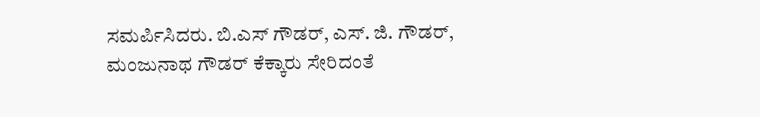ಸಮರ್ಪಿಸಿದರು. ಬಿ.ಎಸ್ ಗೌಡರ್, ಎಸ್. ಜಿ. ಗೌಡರ್, ಮಂಜುನಾಥ ಗೌಡರ್ ಕೆಕ್ಕಾರು ಸೇರಿದಂತೆ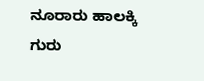ನೂರಾರು ಹಾಲಕ್ಕಿ ಗುರು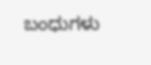ಬಂಧುಗಳು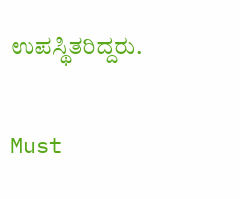ಉಪಸ್ಥಿತರಿದ್ದರು.

Must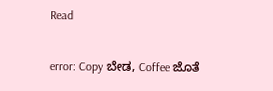Read

error: Copy ಬೇಡ, Coffee ಜೊತೆ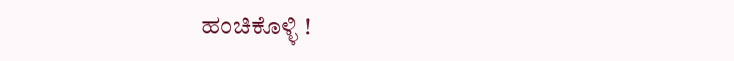ಹಂಚಿಕೊಳ್ಳಿ !